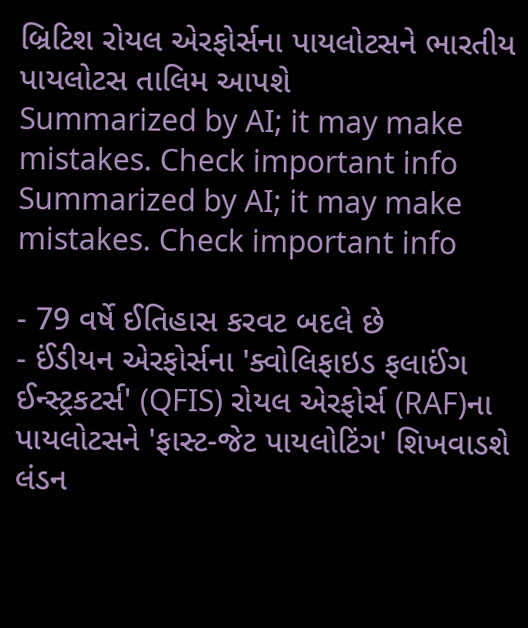બ્રિટિશ રોયલ એરફોર્સના પાયલોટસને ભારતીય પાયલોટસ તાલિમ આપશે
Summarized by AI; it may make mistakes. Check important info
Summarized by AI; it may make mistakes. Check important info

- 79 વર્ષે ઈતિહાસ કરવટ બદલે છે
- ઈંડીયન એરફોર્સના 'ક્વોલિફાઇડ ફલાઈંગ ઈન્સ્ટ્રકટર્સ' (QFIS) રોયલ એરફોર્સ (RAF)ના પાયલોટસને 'ફાસ્ટ-જેટ પાયલોટિંગ' શિખવાડશે
લંડન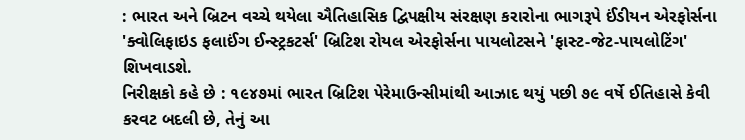: ભારત અને બ્રિટન વચ્ચે થયેલા ઐતિહાસિક દ્વિપક્ષીય સંરક્ષણ કરારોના ભાગરૂપે ઈંડીયન એરફોર્સના 'ક્વોલિફાઇડ ફલાઈંગ ઈન્સ્ટ્રકટર્સ' બ્રિટિશ રોયલ એરફોર્સના પાયલોટસને 'ફાસ્ટ-જેટ-પાયલોટિંગ' શિખવાડશે.
નિરીક્ષકો કહે છે : ૧૯૪૭માં ભારત બ્રિટિશ પેરેમાઉન્સીમાંથી આઝાદ થયું પછી ૭૯ વર્ષે ઈતિહાસે કેવી કરવટ બદલી છે, તેનું આ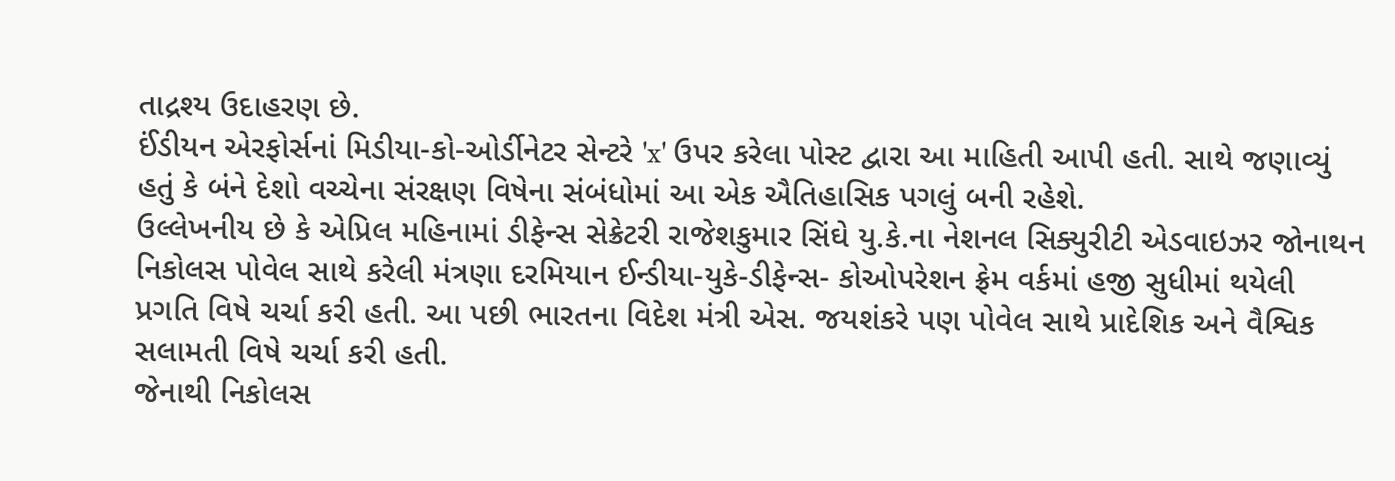તાદ્રશ્ય ઉદાહરણ છે.
ઈંડીયન એરફોર્સનાં મિડીયા-કો-ઓર્ડીનેટર સેન્ટરે 'x' ઉપર કરેલા પોસ્ટ દ્વારા આ માહિતી આપી હતી. સાથે જણાવ્યું હતું કે બંને દેશો વચ્ચેના સંરક્ષણ વિષેના સંબંધોમાં આ એક ઐતિહાસિક પગલું બની રહેશે.
ઉલ્લેખનીય છે કે એપ્રિલ મહિનામાં ડીફેન્સ સેક્રેટરી રાજેશકુમાર સિંઘે યુ.કે.ના નેશનલ સિક્યુરીટી એડવાઇઝર જોનાથન નિકોલસ પોવેલ સાથે કરેલી મંત્રણા દરમિયાન ઈન્ડીયા-યુકે-ડીફેન્સ- કોઓપરેશન ફ્રેમ વર્કમાં હજી સુધીમાં થયેલી પ્રગતિ વિષે ચર્ચા કરી હતી. આ પછી ભારતના વિદેશ મંત્રી એસ. જયશંકરે પણ પોવેલ સાથે પ્રાદેશિક અને વૈશ્વિક સલામતી વિષે ચર્ચા કરી હતી.
જેનાથી નિકોલસ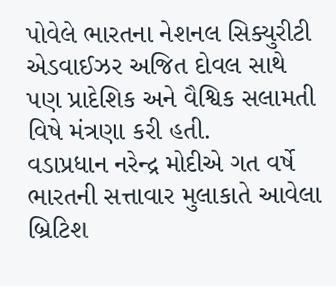પોવેલે ભારતના નેશનલ સિક્યુરીટી એડવાઈઝર અજિત દોવલ સાથે પણ પ્રાદેશિક અને વૈશ્વિક સલામતી વિષે મંત્રણા કરી હતી.
વડાપ્રધાન નરેન્દ્ર મોદીએ ગત વર્ષે ભારતની સત્તાવાર મુલાકાતે આવેલા બ્રિટિશ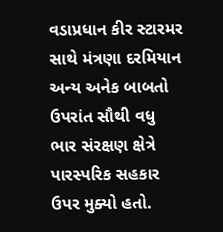વડાપ્રધાન કીર સ્ટારમર સાથે મંત્રણા દરમિયાન અન્ય અનેક બાબતો ઉપરાંત સૌથી વધુ ભાર સંરક્ષણ ક્ષેત્રે પારસ્પરિક સહકાર ઉપર મુક્યો હતો.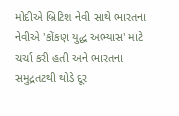મોદીએ બ્રિટિશ નેવી સાથે ભારતના નેવીએ 'કોંકણ યુદ્ધ અભ્યાસ' માટે ચર્ચા કરી હતી અને ભારતના સમુદ્રતટથી થોડે દૂર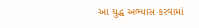આ યુદ્ધ અભ્યાસ કરવામાં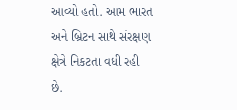આવ્યો હતો. આમ ભારત અને બ્રિટન સાથે સંરક્ષણ ક્ષેત્રે નિકટતા વધી રહી છે.